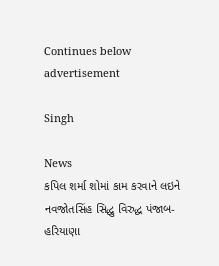Continues below advertisement

Singh

News
કપિલ શર્મા શોમાં કામ કરવાને લઇને નવજોતસિંહ સિદ્ધુ વિરુદ્ધ પંજાબ-હરિયાણા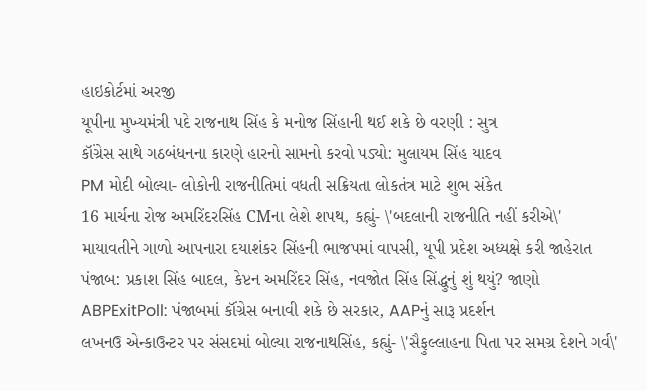હાઇકોર્ટમાં અરજી
યૂપીના મુખ્યમંત્રી પદે રાજનાથ સિંહ કે મનોજ સિંહાની થઈ શકે છે વરણી : સુત્ર
કૉંગ્રેસ સાથે ગઠબંધનના કારણે હારનો સામનો કરવો પડ્યો: મુલાયમ સિંહ યાદવ
PM મોદી બોલ્યા- લોકોની રાજનીતિમાં વધતી સક્રિયતા લોકતંત્ર માટે શુભ સંકેત
16 માર્ચના રોજ અમરિંદરસિંહ CMના લેશે શપથ, કહ્યું- \'બદલાની રાજનીતિ નહીં કરીએ\'
માયાવતીને ગાળો આપનારા દયાશંકર સિંહની ભાજપમાં વાપસી, યૂપી પ્રદેશ અધ્યક્ષે કરી જાહેરાત
પંજાબ: પ્રકાશ સિંહ બાદલ, કેપ્ટન અમરિંદર સિંહ, નવજોત સિંહ સિંદ્ધુનું શું થયું? જાણો
ABPExitPoll: પંજાબમાં કૉંગ્રેસ બનાવી શકે છે સરકાર, AAPનું સારૂ પ્રદર્શન
લખનઉ એન્કાઉન્ટર પર સંસદમાં બોલ્યા રાજનાથસિંહ, કહ્યું- \'સૈફુલ્લાહના પિતા પર સમગ્ર દેશને ગર્વ\'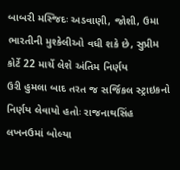બાબરી મસ્જિદઃ અડવાણી, જોશી, ઉમા ભારતીની મુશ્કેલીઓ વધી શકે છે, સુપ્રીમ કોર્ટે 22 માર્ચે લેશે અંતિમ નિર્ણય
ઉરી હુમલા બાદ તરત જ સર્જિકલ સ્ટ્રાઇકનો નિર્ણય લેવાયો હતોઃ રાજનાથસિંહ
લખનઉમાં બોલ્યા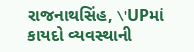રાજનાથસિંહ, \'UPમાં કાયદો વ્યવસ્થાની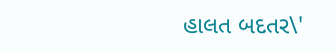હાલત બદતર\'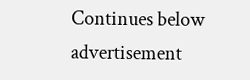Continues below advertisement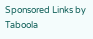Sponsored Links by Taboola